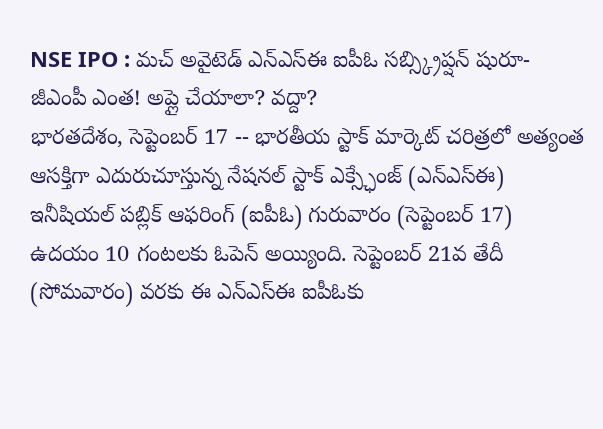NSE IPO : మచ్ అవైటెడ్ ఎన్ఎస్ఈ ఐపీఓ సబ్స్క్రిప్షన్ షురూ- జీఎంపీ ఎంత! అప్లై చేయాలా? వద్దా?
భారతదేశం, సెప్టెంబర్ 17 -- భారతీయ స్టాక్ మార్కెట్ చరిత్రలో అత్యంత ఆసక్తిగా ఎదురుచూస్తున్న నేషనల్ స్టాక్ ఎక్స్ఛేంజ్ (ఎన్ఎస్ఈ) ఇనీషియల్ పబ్లిక్ ఆఫరింగ్ (ఐపీఓ) గురువారం (సెప్టెంబర్ 17) ఉదయం 10 గంటలకు ఓపెన్ అయ్యింది. సెప్టెంబర్ 21వ తేదీ (సోమవారం) వరకు ఈ ఎన్ఎస్ఈ ఐపీఓకు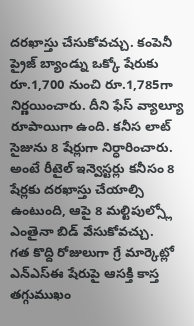దరఖాస్తు చేసుకోవచ్చు. కంపెనీ ప్రైజ్ బ్యాండ్ను ఒక్కో షేరుకు రూ.1,700 నుంచి రూ.1,785గా నిర్ణయించారు. దీని ఫేస్ వ్యాల్యూ రూపాయిగా ఉంది. కనీస లాట్ సైజును 8 షేర్లుగా నిర్ధారించారు. అంటే రీటైల్ ఇన్వెస్టర్లు కనీసం 8 షేర్లకు దరఖాస్తు చేయాల్సి ఉంటుంది, ఆపై 8 మల్టిపుల్స్లో ఎంతైనా బిడ్ వేసుకోవచ్చు.
గత కొద్ది రోజులుగా గ్రే మార్కెట్లో ఎన్ఎస్ఈ షేరుపై ఆసక్తి కాస్త తగ్గుముఖం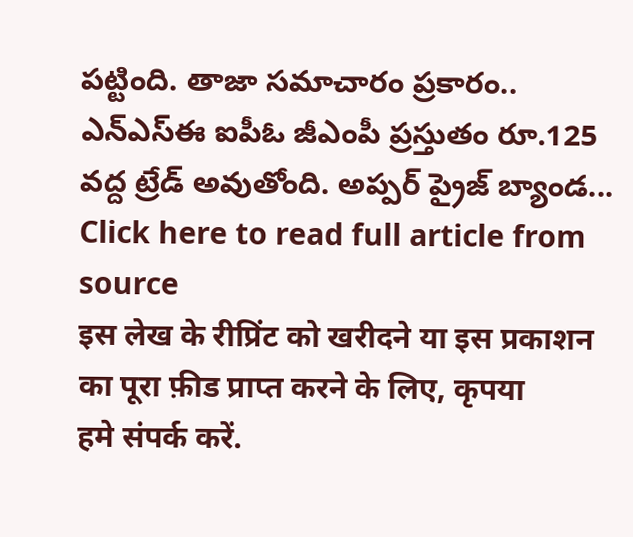పట్టింది. తాజా సమాచారం ప్రకారం.. ఎన్ఎస్ఈ ఐపీఓ జీఎంపీ ప్రస్తుతం రూ.125 వద్ద ట్రేడ్ అవుతోంది. అప్పర్ ప్రైజ్ బ్యాండ...
Click here to read full article from source
इस लेख के रीप्रिंट को खरीदने या इस प्रकाशन का पूरा फ़ीड प्राप्त करने के लिए, कृपया
हमे संपर्क करें.